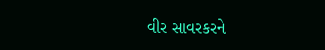વીર સાવરકરને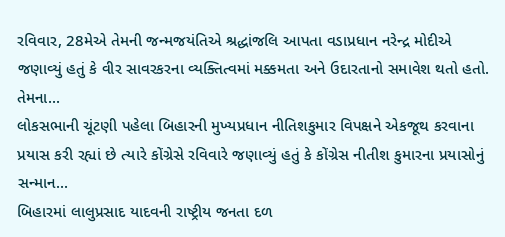રવિવાર, 28મેએ તેમની જન્મજયંતિએ શ્રદ્ધાંજલિ આપતા વડાપ્રધાન નરેન્દ્ર મોદીએ જણાવ્યું હતું કે વીર સાવરકરના વ્યક્તિત્વમાં મક્કમતા અને ઉદારતાનો સમાવેશ થતો હતો. તેમના...
લોકસભાની ચૂંટણી પહેલા બિહારની મુખ્યપ્રધાન નીતિશકુમાર વિપક્ષને એકજૂથ કરવાના પ્રયાસ કરી રહ્યાં છે ત્યારે કોંગ્રેસે રવિવારે જણાવ્યું હતું કે કોંગ્રેસ નીતીશ કુમારના પ્રયાસોનું સન્માન...
બિહારમાં લાલુપ્રસાદ યાદવની રાષ્ટ્રીય જનતા દળ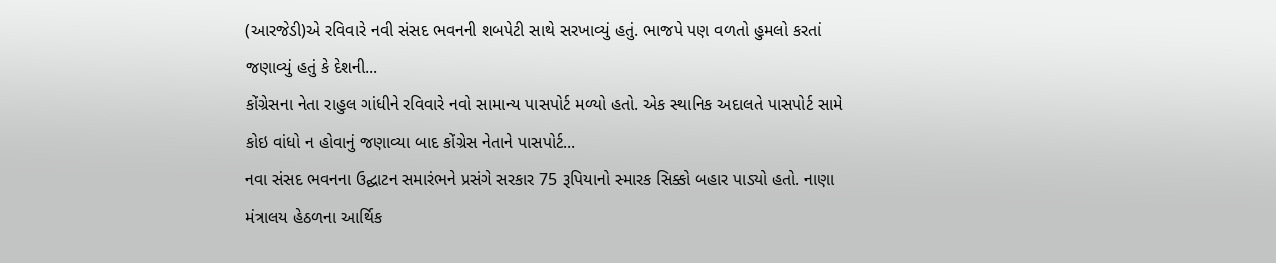(આરજેડી)એ રવિવારે નવી સંસદ ભવનની શબપેટી સાથે સરખાવ્યું હતું. ભાજપે પણ વળતો હુમલો કરતાં જણાવ્યું હતું કે દેશની...
કોંગ્રેસના નેતા રાહુલ ગાંધીને રવિવારે નવો સામાન્ય પાસપોર્ટ મળ્યો હતો. એક સ્થાનિક અદાલતે પાસપોર્ટ સામે કોઇ વાંધો ન હોવાનું જણાવ્યા બાદ કોંગ્રેસ નેતાને પાસપોર્ટ...
નવા સંસદ ભવનના ઉદ્ઘાટન સમારંભને પ્રસંગે સરકાર 75 રૂપિયાનો સ્મારક સિક્કો બહાર પાડ્યો હતો. નાણા મંત્રાલય હેઠળના આર્થિક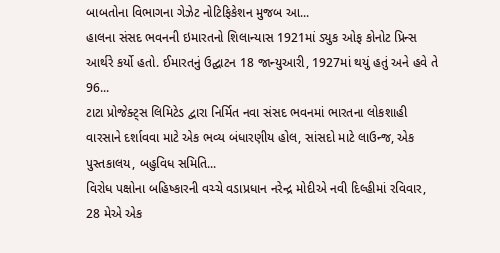બાબતોના વિભાગના ગેઝેટ નોટિફિકેશન મુજબ આ...
હાલના સંસદ ભવનની ઇમારતનો શિલાન્યાસ 1921માં ડ્યુક ઓફ કોનોટ પ્રિન્સ આર્થરે કર્યો હતો. ઈમારતનું ઉદ્ઘાટન 18 જાન્યુઆરી, 1927માં થયું હતું અને હવે તે 96...
ટાટા પ્રોજેક્ટ્સ લિમિટેડ દ્વારા નિર્મિત નવા સંસદ ભવનમાં ભારતના લોકશાહી વારસાને દર્શાવવા માટે એક ભવ્ય બંધારણીય હોલ, સાંસદો માટે લાઉન્જ, એક પુસ્તકાલય, બહુવિધ સમિતિ...
વિરોધ પક્ષોના બહિષ્કારની વચ્ચે વડાપ્રધાન નરેન્દ્ર મોદીએ નવી દિલ્હીમાં રવિવાર, 28 મેએ એક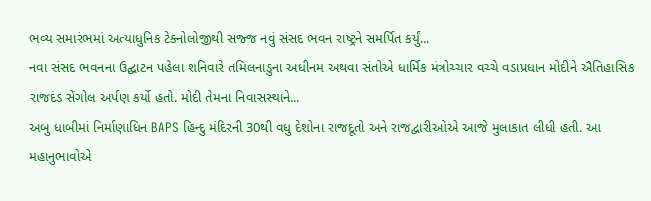ભવ્ય સમારંભમાં અત્યાધુનિક ટેક્નોલોજીથી સજ્જ નવું સંસદ ભવન રાષ્ટ્રને સમર્પિત કર્યું...
નવા સંસદ ભવનના ઉદ્ઘાટન પહેલા શનિવારે તમિલનાડુના અધીનમ અથવા સંતોએ ધાર્મિક મંત્રોચ્ચાર વચ્ચે વડાપ્રધાન મોદીને ઐતિહાસિક રાજદંડ સેંગોલ અર્પણ કર્યો હતો. મોદી તેમના નિવાસસ્થાને...
અબુ ધાબીમાં નિર્માણાધિન BAPS હિન્દુ મંદિરની 30થી વધુ દેશોના રાજદૂતો અને રાજદ્વારીઓએ આજે મુલાકાત લીધી હતી. આ મહાનુભાવોએ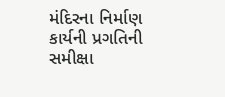મંદિરના નિર્માણ કાર્યની પ્રગતિની સમીક્ષા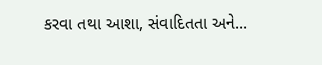કરવા તથા આશા, સંવાદિતતા અને...